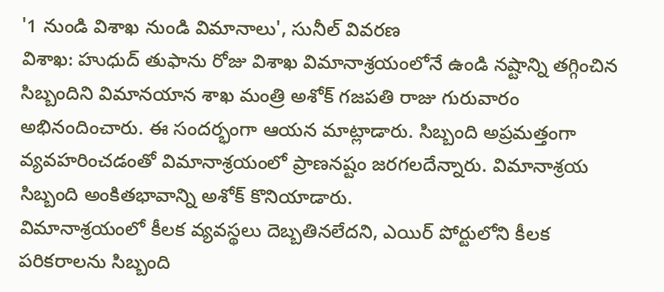'1 నుండి విశాఖ నుండి విమానాలు', సునీల్ వివరణ
విశాఖ: హుధుద్ తుఫాను రోజు విశాఖ విమానాశ్రయంలోనే ఉండి నష్టాన్ని తగ్గించిన సిబ్బందిని విమానయాన శాఖ మంత్రి అశోక్ గజపతి రాజు గురువారం అభినందించారు. ఈ సందర్భంగా ఆయన మాట్లాడారు. సిబ్బంది అప్రమత్తంగా వ్యవహరించడంతో విమానాశ్రయంలో ప్రాణనష్టం జరగలదేన్నారు. విమానాశ్రయ సిబ్బంది అంకితభావాన్ని అశోక్ కొనియాడారు.
విమానాశ్రయంలో కీలక వ్యవస్థలు దెబ్బతినలేదని, ఎయిర్ పోర్టులోని కీలక పరికరాలను సిబ్బంది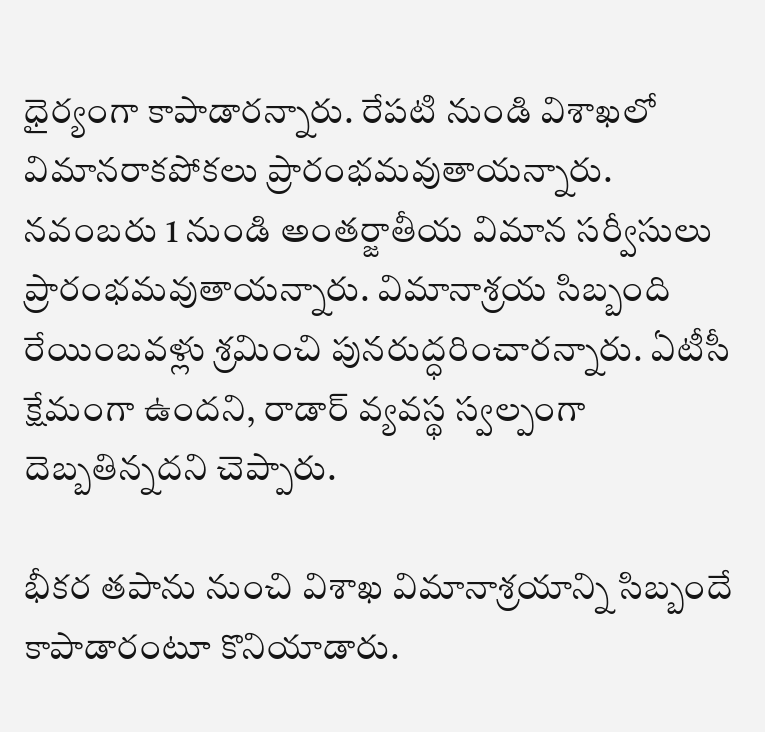ధైర్యంగా కాపాడారన్నారు. రేపటి నుండి విశాఖలో విమానరాకపోకలు ప్రారంభమవుతాయన్నారు. నవంబరు 1 నుండి అంతర్జాతీయ విమాన సర్వీసులు ప్రారంభమవుతాయన్నారు. విమానాశ్రయ సిబ్బంది రేయింబవళ్లు శ్రమించి పునరుద్ధరించారన్నారు. ఏటీసీ క్షేమంగా ఉందని, రాడార్ వ్యవస్థ స్వల్పంగా దెబ్బతిన్నదని చెప్పారు.

భీకర తపాను నుంచి విశాఖ విమానాశ్రయాన్ని సిబ్బందే కాపాడారంటూ కొనియాడారు.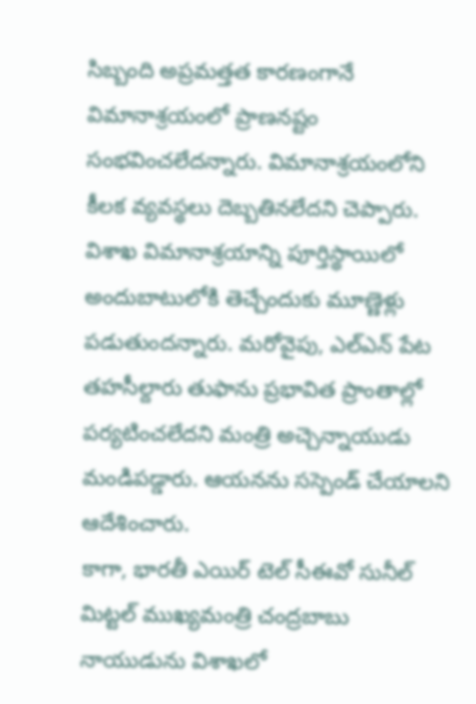సిబ్బంది అప్రమత్తత కారణంగానే విమానాశ్రయంలో ప్రాణనష్టం సంభవించలేదన్నారు. విమానాశ్రయంలోని కీలక వ్యవస్థలు దెబ్బతినలేదని చెప్పారు. విశాఖ విమానాశ్రయాన్ని పూర్తిస్థాయిలో అందుబాటులోకి తెచ్చేందుకు మూణ్ణెళ్లు పడుతుందన్నారు. మరోవైపు, ఎల్ఎన్ పేట తహసీల్దారు తుఫాను ప్రభావిత ప్రాంతాల్లో పర్యటించలేదని మంత్రి అచ్చెన్నాయుడు మండిపడ్డారు. ఆయనను సస్పెండ్ చేయాలని ఆదేశించారు.
కాగా, భారతీ ఎయిర్ టెల్ సీఈవో సునీల్ మిట్టల్ ముఖ్యమంత్రి చంద్రబాబు నాయుడును విశాఖలో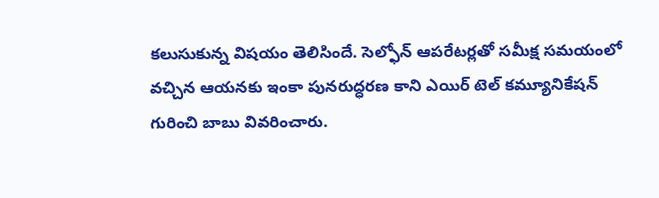కలుసుకున్న విషయం తెలిసిందే. సెల్ఫోన్ ఆపరేటర్లతో సమీక్ష సమయంలో వచ్చిన ఆయనకు ఇంకా పునరుద్ధరణ కాని ఎయిర్ టెల్ కమ్యూనికేషన్ గురించి బాబు వివరించారు.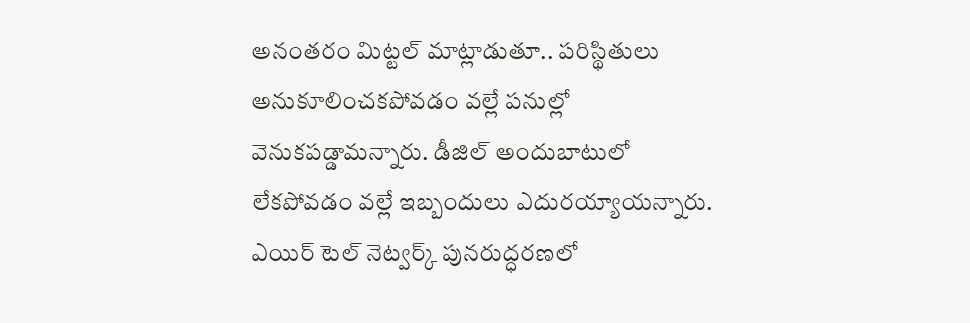అనంతరం మిట్టల్ మాట్లాడుతూ.. పరిస్థితులు అనుకూలించకపోవడం వల్లే పనుల్లో వెనుకపడ్డామన్నారు. డీజిల్ అందుబాటులో లేకపోవడం వల్లే ఇబ్బందులు ఎదురయ్యాయన్నారు. ఎయిర్ టెల్ నెట్వర్క్ పునరుద్ధరణలో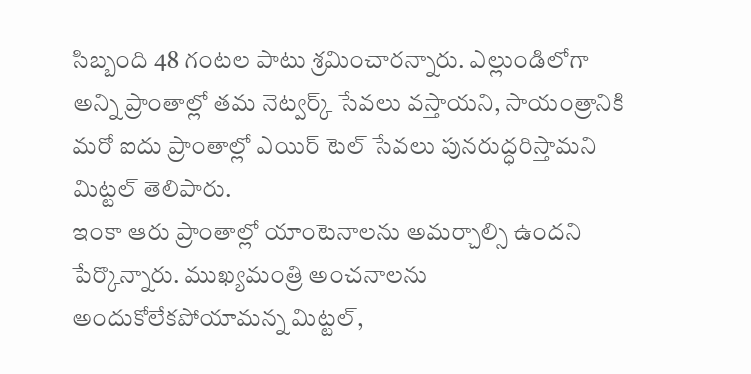సిబ్బంది 48 గంటల పాటు శ్రమించారన్నారు. ఎల్లుండిలోగా అన్ని ప్రాంతాల్లో తమ నెట్వర్క్ సేవలు వస్తాయని, సాయంత్రానికి మరో ఐదు ప్రాంతాల్లో ఎయిర్ టెల్ సేవలు పునరుద్ధరిస్తామని మిట్టల్ తెలిపారు.
ఇంకా ఆరు ప్రాంతాల్లో యాంటెనాలను అమర్చాల్సి ఉందని పేర్కొన్నారు. ముఖ్యమంత్రి అంచనాలను అందుకోలేకపోయామన్న మిట్టల్,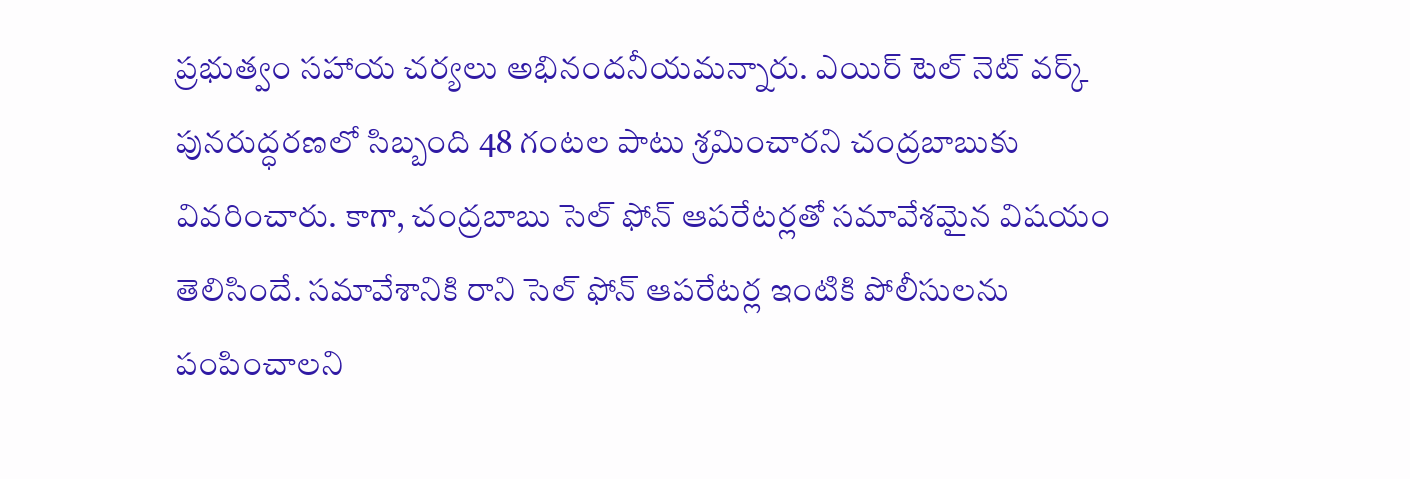ప్రభుత్వం సహాయ చర్యలు అభినందనీయమన్నారు. ఎయిర్ టెల్ నెట్ వర్క్ పునరుద్ధరణలో సిబ్బంది 48 గంటల పాటు శ్రమించారని చంద్రబాబుకు వివరించారు. కాగా, చంద్రబాబు సెల్ ఫోన్ ఆపరేటర్లతో సమావేశమైన విషయం తెలిసిందే. సమావేశానికి రాని సెల్ ఫోన్ ఆపరేటర్ల ఇంటికి పోలీసులను పంపించాలని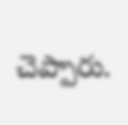చెప్పారు.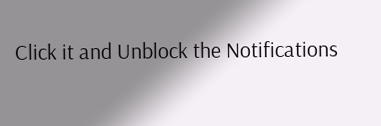Click it and Unblock the Notifications